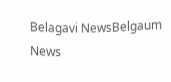Belagavi NewsBelgaum News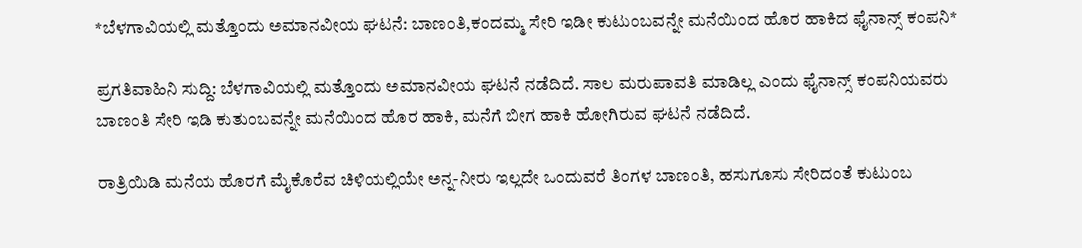*ಬೆಳಗಾವಿಯಲ್ಲಿ ಮತ್ತೊಂದು ಅಮಾನವೀಯ ಘಟನೆ: ಬಾಣಂತಿ,ಕಂದಮ್ಮ ಸೇರಿ ಇಡೀ ಕುಟುಂಬವನ್ನೇ ಮನೆಯಿಂದ ಹೊರ ಹಾಕಿದ ಫೈನಾನ್ಸ್ ಕಂಪನಿ*

ಪ್ರಗತಿವಾಹಿನಿ ಸುದ್ದಿ: ಬೆಳಗಾವಿಯಲ್ಲಿ ಮತ್ತೊಂದು ಅಮಾನವೀಯ ಘಟನೆ ನಡೆದಿದೆ. ಸಾಲ ಮರುಪಾವತಿ ಮಾಡಿಲ್ಲ ಎಂದು ಫೈನಾನ್ಸ್ ಕಂಪನಿಯವರು ಬಾಣಂತಿ ಸೇರಿ ಇಡಿ ಕುತುಂಬವನ್ನೇ ಮನೆಯಿಂದ ಹೊರ ಹಾಕಿ, ಮನೆಗೆ ಬೀಗ ಹಾಕಿ ಹೋಗಿರುವ ಘಟನೆ ನಡೆದಿದೆ.

ರಾತ್ರಿಯಿಡಿ ಮನೆಯ ಹೊರಗೆ ಮೈಕೊರೆವ ಚಿಳಿಯಲ್ಲಿಯೇ ಅನ್ನ-ನೀರು ಇಲ್ಲದೇ ಒಂದುವರೆ ತಿಂಗಳ ಬಾಣಂತಿ, ಹಸುಗೂಸು ಸೇರಿದಂತೆ ಕುಟುಂಬ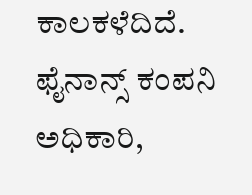ಕಾಲಕಳೆದಿದೆ. ಫೈನಾನ್ಸ್ ಕಂಪನಿ ಅಧಿಕಾರಿ,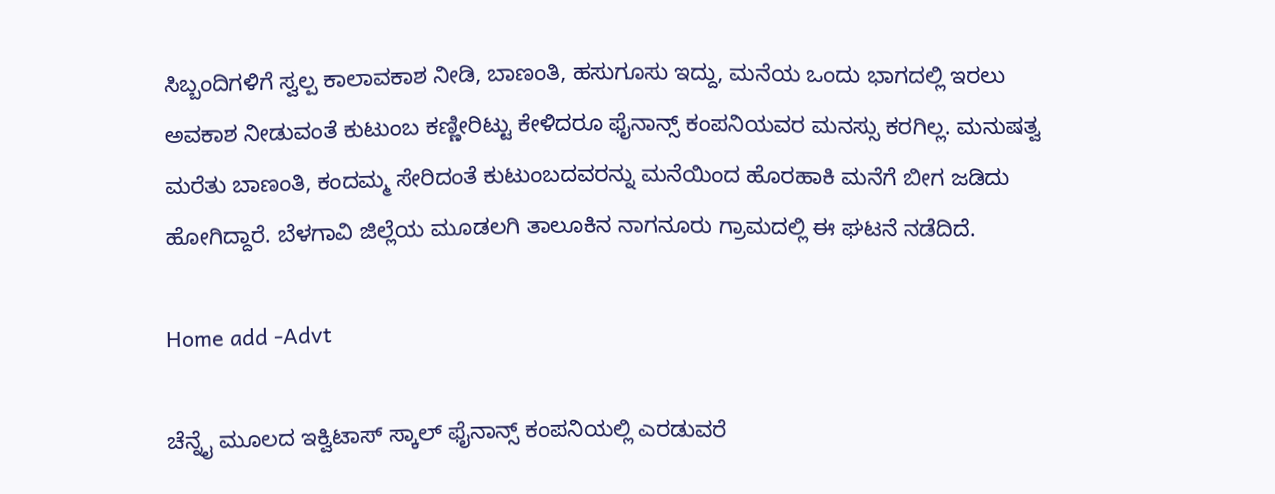ಸಿಬ್ಬಂದಿಗಳಿಗೆ ಸ್ವಲ್ಪ ಕಾಲಾವಕಾಶ ನೀಡಿ, ಬಾಣಂತಿ, ಹಸುಗೂಸು ಇದ್ದು, ಮನೆಯ ಒಂದು ಭಾಗದಲ್ಲಿ ಇರಲು ಅವಕಾಶ ನೀಡುವಂತೆ ಕುಟುಂಬ ಕಣ್ಣೀರಿಟ್ಟು ಕೇಳಿದರೂ ಫೈನಾನ್ಸ್ ಕಂಪನಿಯವರ ಮನಸ್ಸು ಕರಗಿಲ್ಲ. ಮನುಷತ್ವ ಮರೆತು ಬಾಣಂತಿ, ಕಂದಮ್ಮ ಸೇರಿದಂತೆ ಕುಟುಂಬದವರನ್ನು ಮನೆಯಿಂದ ಹೊರಹಾಕಿ ಮನೆಗೆ ಬೀಗ ಜಡಿದು ಹೋಗಿದ್ದಾರೆ. ಬೆಳಗಾವಿ ಜಿಲ್ಲೆಯ ಮೂಡಲಗಿ ತಾಲೂಕಿನ ನಾಗನೂರು ಗ್ರಾಮದಲ್ಲಿ ಈ ಘಟನೆ ನಡೆದಿದೆ.

Home add -Advt

ಚೆನ್ನೈ ಮೂಲದ ಇಕ್ವಿಟಾಸ್ ಸ್ಕಾಲ್ ಫೈನಾನ್ಸ್ ಕಂಪನಿಯಲ್ಲಿ ಎರಡುವರೆ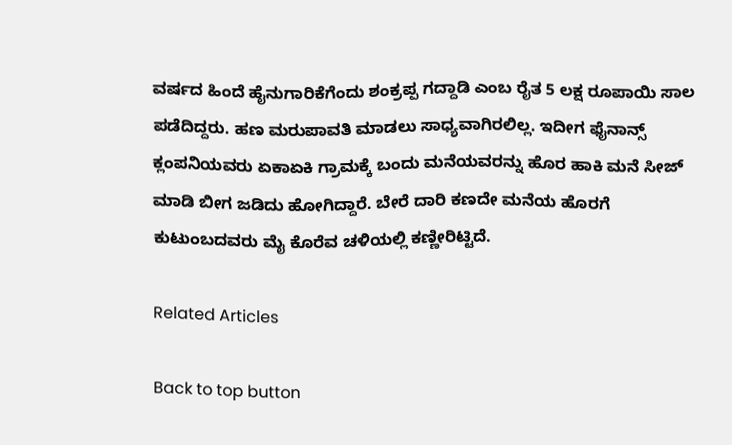ವರ್ಷದ ಹಿಂದೆ ಹೈನುಗಾರಿಕೆಗೆಂದು ಶಂಕ್ರಪ್ಪ ಗದ್ದಾಡಿ ಎಂಬ ರೈತ 5 ಲಕ್ಷ ರೂಪಾಯಿ ಸಾಲ ಪಡೆದಿದ್ದರು. ಹಣ ಮರುಪಾವತಿ ಮಾಡಲು ಸಾಧ್ಯವಾಗಿರಲಿಲ್ಲ. ಇದೀಗ ಫೈನಾನ್ಸ್ ಕ್ಲಂಪನಿಯವರು ಏಕಾಏಕಿ ಗ್ರಾಮಕ್ಕೆ ಬಂದು ಮನೆಯವರನ್ನು ಹೊರ ಹಾಕಿ ಮನೆ ಸೀಜ್ ಮಾಡಿ ಬೀಗ ಜಡಿದು ಹೋಗಿದ್ದಾರೆ. ಬೇರೆ ದಾರಿ ಕಣದೇ ಮನೆಯ ಹೊರಗೆ ಕುಟುಂಬದವರು ಮೈ ಕೊರೆವ ಚಳಿಯಲ್ಲಿ ಕಣ್ಣೀರಿಟ್ಟಿದೆ.

Related Articles

Back to top button